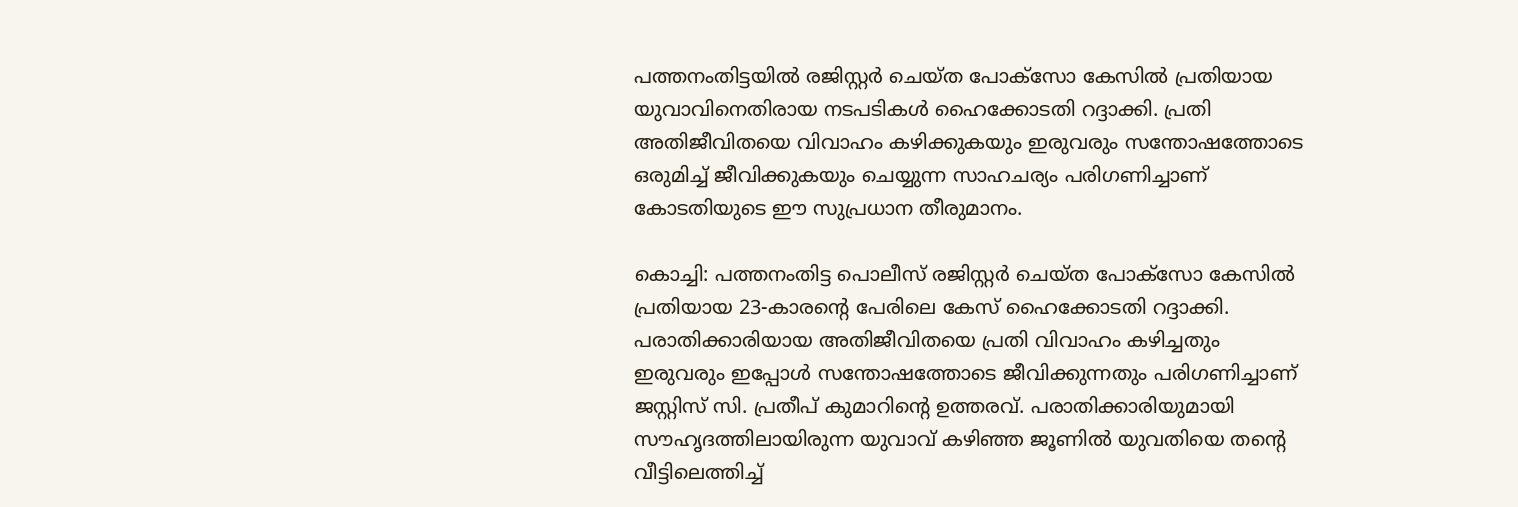പത്തനംതിട്ടയിൽ രജിസ്റ്റർ ചെയ്ത പോക്സോ കേസിൽ പ്രതിയായ യുവാവിനെതിരായ നടപടികൾ ഹൈക്കോടതി റദ്ദാക്കി. പ്രതി അതിജീവിതയെ വിവാഹം കഴിക്കുകയും ഇരുവരും സന്തോഷത്തോടെ ഒരുമിച്ച് ജീവിക്കുകയും ചെയ്യുന്ന സാഹചര്യം പരിഗണിച്ചാണ് കോടതിയുടെ ഈ സുപ്രധാന തീരുമാനം.

കൊച്ചി: പത്തനംതിട്ട പൊലീസ് രജിസ്റ്റർ ചെയ്ത പോക്സോ കേസിൽ പ്രതിയായ 23-കാരന്റെ പേരിലെ കേസ് ഹൈക്കോടതി റദ്ദാക്കി. പരാതിക്കാരിയായ അതിജീവിതയെ പ്രതി വിവാഹം കഴിച്ചതും ഇരുവരും ഇപ്പോൾ സന്തോഷത്തോടെ ജീവിക്കുന്നതും പരിഗണിച്ചാണ് ജസ്റ്റിസ് സി. പ്രതീപ് കുമാറിൻ്റെ ഉത്തരവ്. പരാതിക്കാരിയുമായി സൗഹൃദത്തിലായിരുന്ന യുവാവ് കഴിഞ്ഞ ജൂണിൽ യുവതിയെ തന്റെ വീട്ടിലെത്തിച്ച്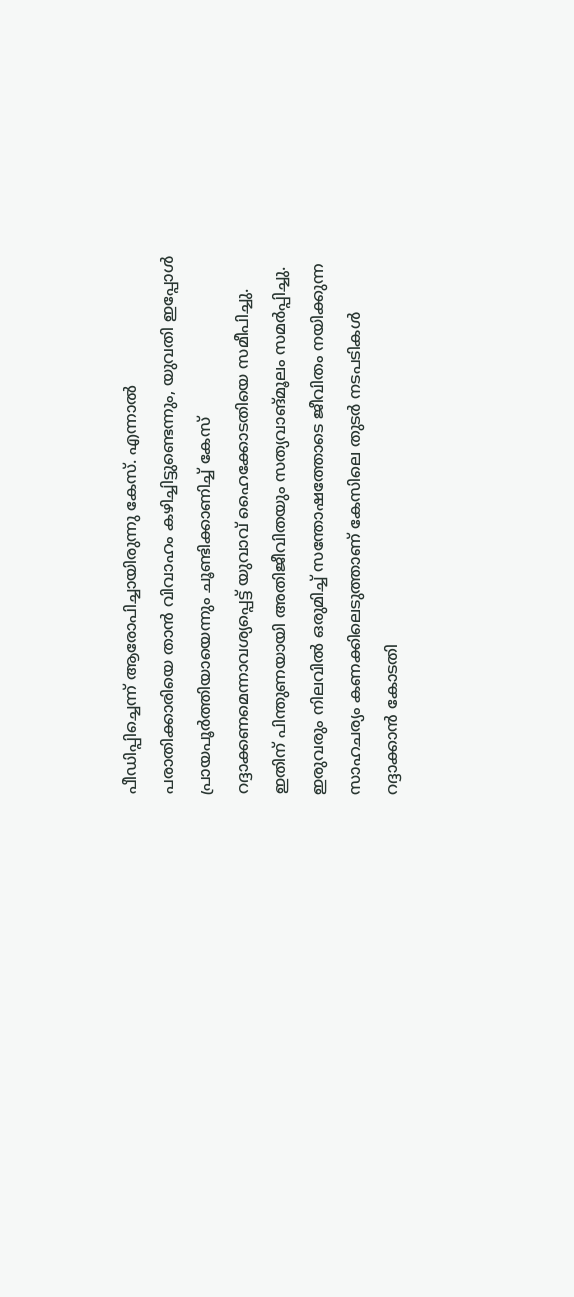പീഡിപ്പിച്ചെന്ന് ആരോപിച്ചായിരുന്നു കേസ്. എന്നാൽ പരാതിക്കാരിയെ താൻ വിവാഹം കഴിച്ചിട്ടുണ്ടെന്നും, യുവതി ഇപ്പോൾ പ്രായപൂർത്തിയായെന്നും ചൂണ്ടിക്കാണിച്ച് കേസ് റദ്ദാക്കണമെന്നാവശ്യപ്പെട്ട് യുവാവ് ഹൈക്കോടതിയെ സമീപിച്ചു. ഇതിന് പിന്തുണയായി അതിജീവിതയും സത്യവാങ്മൂലം സമർപ്പിച്ചു. ഇരുവരും നിലവിൽ ഒരുമിച്ച് സന്തോഷത്തോടെ ജീവിതം നയിക്കുന്ന സാഹചര്യം കണക്കിലെടുത്താണ് കേസിലെ തുടർ നടപടികൾ റദ്ദാക്കാൻ കോടതി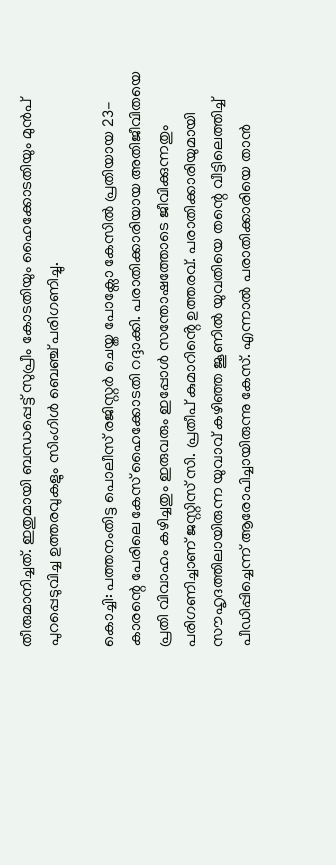തീരുമാനിച്ചത്. ഇതുമായി ബന്ധപ്പെട്ട് സുപ്രീം കോടതിയും ഹൈക്കോടതിയും മുൻപ് പുറപ്പെടുവിച്ച ഉത്തരവുകളും സിംഗിൾ ബെഞ്ച് പരിഗണിച്ചു.

കൊച്ചി: പത്തനംതിട്ട പൊലീസ് രജിസ്റ്റർ ചെയ്ത പോക്സോ കേസിൽ പ്രതിയായ 23-കാരന്റെ പേരിലെ കേസ് ഹൈക്കോടതി റദ്ദാക്കി. പരാതിക്കാരിയായ അതിജീവിതയെ പ്രതി വിവാഹം കഴിച്ചതും ഇരുവരും ഇപ്പോൾ സന്തോഷത്തോടെ ജീവിക്കുന്നതും പരിഗണിച്ചാണ് ജസ്റ്റിസ് സി. പ്രതീപ് കുമാറിൻ്റെ ഉത്തരവ്. പരാതിക്കാരിയുമായി സൗഹൃദത്തിലായിരുന്ന യുവാവ് കഴിഞ്ഞ ജൂണിൽ യുവതിയെ തന്റെ വീട്ടിലെത്തിച്ച് പീഡിപ്പിച്ചെന്ന് ആരോപിച്ചായിരുന്നു കേസ്. എന്നാൽ പരാതിക്കാരിയെ താൻ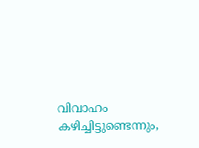വിവാഹം കഴിച്ചിട്ടുണ്ടെന്നും,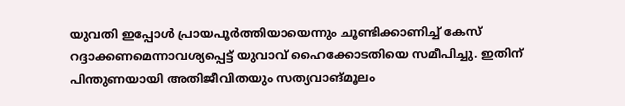യുവതി ഇപ്പോൾ പ്രായപൂർത്തിയായെന്നും ചൂണ്ടിക്കാണിച്ച് കേസ് റദ്ദാക്കണമെന്നാവശ്യപ്പെട്ട് യുവാവ് ഹൈക്കോടതിയെ സമീപിച്ചു. ഇതിന് പിന്തുണയായി അതിജീവിതയും സത്യവാങ്മൂലം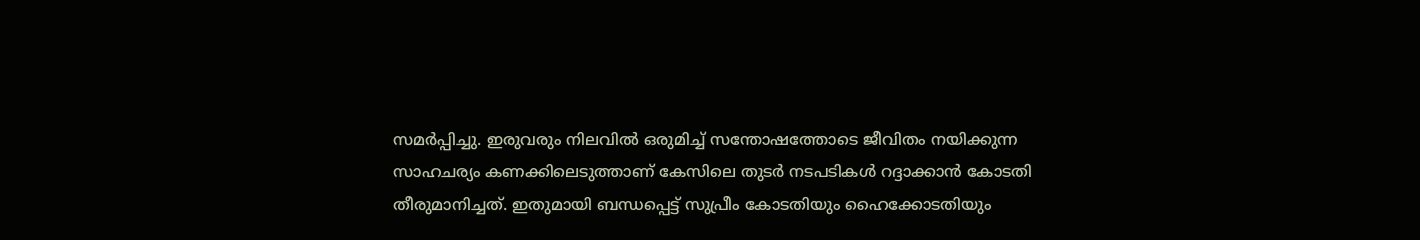സമർപ്പിച്ചു. ഇരുവരും നിലവിൽ ഒരുമിച്ച് സന്തോഷത്തോടെ ജീവിതം നയിക്കുന്ന സാഹചര്യം കണക്കിലെടുത്താണ് കേസിലെ തുടർ നടപടികൾ റദ്ദാക്കാൻ കോടതി തീരുമാനിച്ചത്. ഇതുമായി ബന്ധപ്പെട്ട് സുപ്രീം കോടതിയും ഹൈക്കോടതിയും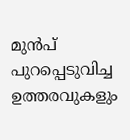മുൻപ് പുറപ്പെടുവിച്ച ഉത്തരവുകളും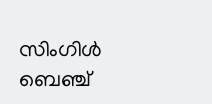സിംഗിൾ ബെഞ്ച്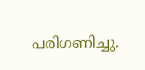പരിഗണിച്ചു.